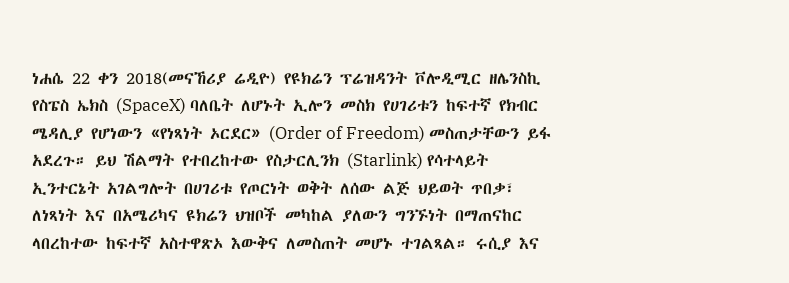ነሐሴ 22 ቀን 2018(መናኸሪያ ሬዲዮ) የዩክሬን ፕሬዝዳንት ቮሎዲሚር ዘሌንስኪ የስፔስ ኤክስ (SpaceX) ባለቤት ለሆኑት ኢሎን መስክ የሀገሪቱን ከፍተኛ የክብር ሜዳሊያ የሆነውን «የነጻነት ኦርደር» (Order of Freedom) መስጠታቸውን ይፋ አደረጉ። ይህ ሽልማት የተበረከተው የስታርሊንክ (Starlink) የሳተላይት ኢንተርኔት አገልግሎት በሀገሪቱ የጦርነት ወቅት ለሰው ልጅ ህይወት ጥበቃ፣ ለነጻነት እና በአሜሪካና ዩክሬን ህዝቦች መካከል ያለውን ግንኙነት በማጠናከር ላበረከተው ከፍተኛ አስተዋጽኦ እውቅና ለመስጠት መሆኑ ተገልጻል። ሩሲያ እና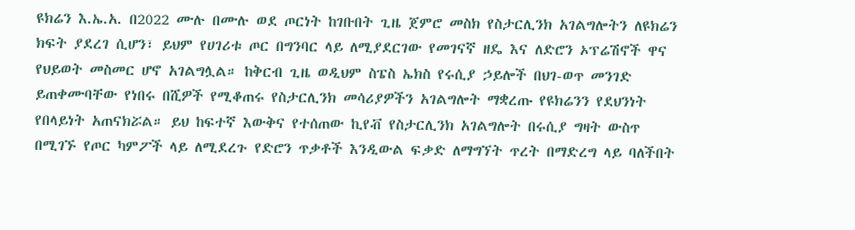ዩክሬን እ.ኤ.አ. በ2022 ሙሉ በሙሉ ወደ ጦርነት ከገቡበት ጊዜ ጀምሮ መስክ የስታርሊንክ አገልግሎትን ለዩክሬን ክፍት ያደረገ ሲሆን፣ ይህም የሀገሪቱ ጦር በግንባር ላይ ለሚያደርገው የመገናኛ ዘዴ እና ለድሮን ኦፕሬሽኖች ዋና የህይወት መስመር ሆኖ አገልግሏል። ከቅርብ ጊዜ ወዲህም ስፔስ ኤክስ የሩሲያ ኃይሎች በህገ-ወጥ መንገድ ይጠቀሙባቸው የነበሩ በሺዎች የሚቆጠሩ የስታርሊንክ መሳሪያዎችን አገልግሎት ማቋረጡ የዩክሬንን የደህንነት የበላይነት አጠናክሯል። ይህ ከፍተኛ እውቅና የተሰጠው ኪየቭ የስታርሊንክ አገልግሎት በሩሲያ ግዛት ውስጥ በሚገኙ የጦር ካምፖች ላይ ለሚደረጉ የድሮን ጥቃቶች እንዲውል ፍቃድ ለማግኘት ጥረት በማድረግ ላይ ባለችበት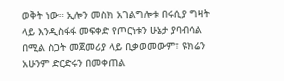ወቅት ነው። ኢሎን መስክ አገልግሎቱ በሩሲያ ግዛት ላይ እንዲስፋፋ መፍቀድ የጦርነቱን ሁኔታ ያባብሳል በሚል ስጋት መጀመሪያ ላይ ቢቃወመውም፣ ዩክሬን አሁንም ድርድሩን በመቀጠል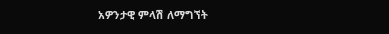አዎንታዊ ምላሽ ለማግኘት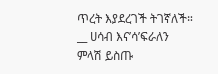ጥረት እያደረገች ትገኛለች።
__ ሀሳብ እና’ሳ’ፍራለን
ምላሽ ይስጡ